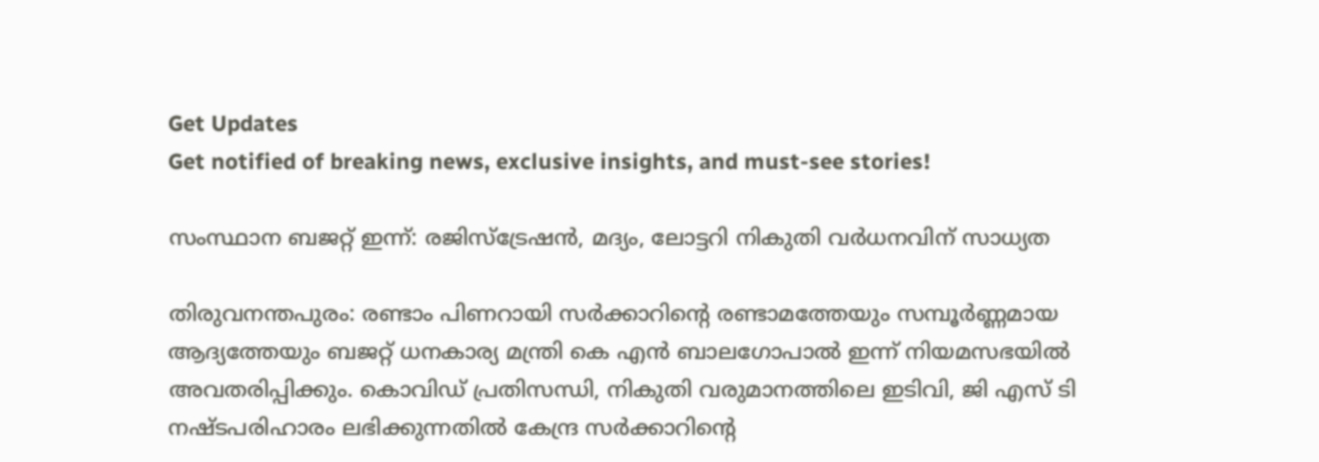Get Updates
Get notified of breaking news, exclusive insights, and must-see stories!

സംസ്ഥാന ബജറ്റ് ഇന്ന്: രജിസ്ട്രേഷൻ, മദ്യം, ലോട്ടറി നികുതി വർധനവിന് സാധ്യത

തിരുവനന്തപുരം: രണ്ടാം പിണറായി സർക്കാറിന്റെ രണ്ടാമത്തേയും സമ്പൂർണ്ണമായ ആദ്യത്തേയും ബജറ്റ് ധനകാര്യ മന്ത്രി കെ എന്‍ ബാലഗോപാല്‍ ഇന്ന് നിയമസഭയില്‍ അവതരിപ്പിക്കും. കൊവിഡ് പ്രതിസന്ധി, നികുതി വരുമാനത്തിലെ ഇടിവി, ജി എസ് ടി നഷ്ടപരിഹാരം ലഭിക്കുന്നതില്‍ കേന്ദ്ര സർക്കാറിന്റെ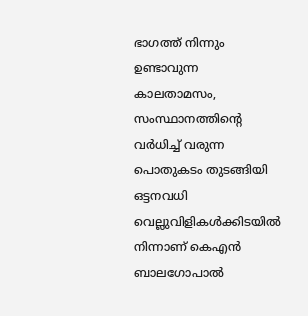ഭാഗത്ത് നിന്നും ഉണ്ടാവുന്ന കാലതാമസം, സംസ്ഥാനത്തിന്റെ വർധിച്ച് വരുന്ന പൊതുകടം തുടങ്ങിയി ഒട്ടനവധി വെല്ലുവിളികള്‍ക്കിടയില്‍ നിന്നാണ് കെഎന്‍ ബാലഗോപാല്‍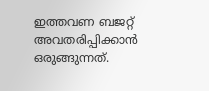ഇത്തവണ ബജറ്റ് അവതരിപ്പിക്കാന്‍ ഒരുങ്ങുന്നത്.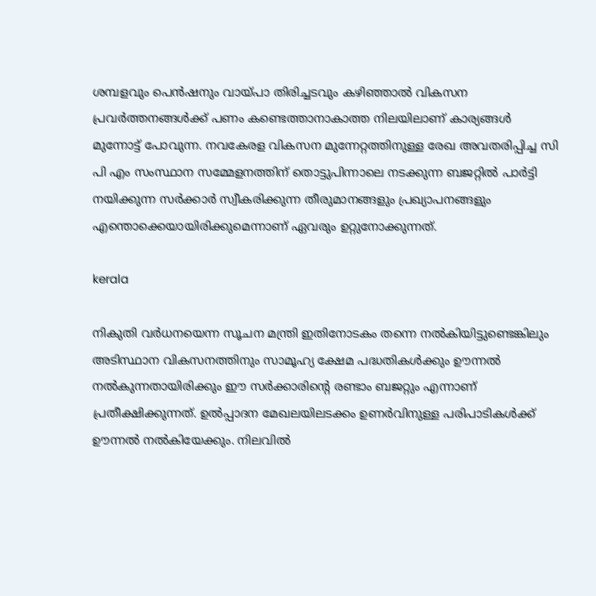ശമ്പളവും പെൻഷനും വായ്പാ തിരിച്ചടവും കഴിഞ്ഞാൽ വികസന പ്രവർത്തനങ്ങൾക്ക് പണം കണ്ടെത്താനാകാത്ത നിലയിലാണ് കാര്യങ്ങള്‍ മുന്നോട്ട് പോവുന്ന. നവകേരള വികസന മുന്നേറ്റത്തിനുള്ള രേഖ അവതരിപ്പിച്ച സി പി എം സംസ്ഥാന സമ്മേളനത്തിന് തൊട്ടുപിന്നാലെ നടക്കുന്ന ബജറ്റില്‍ പാർട്ടി നയിക്കുന്ന സർക്കാർ സ്വീകരിക്കുന്ന തീരുമാനങ്ങളും പ്രഖ്യാപനങ്ങളും എന്തൊക്കെയായിരിക്കുമെന്നാണ് ഏവരും ഉറ്റുനോക്കുന്നത്.

kerala

നികുതി വർധനയെന്ന സൂചന മന്ത്രി ഇതിനോടകം തന്നെ നല്‍കിയിട്ടുണ്ടെങ്കിലും അടിസ്ഥാന വികസനത്തിനും സാമൂഹ്യ ക്ഷേമ പദ്ധതികൾക്കും ഊന്നൽ നൽകുന്നതായിരിക്കും ഈ സർക്കാരിന്റെ രണ്ടാം ബജറ്റും എന്നാണ് പ്രതീക്ഷിക്കുന്നത്. ഉൽപ്പാദന മേഖലയിലടക്കം ഉണർവിനുള്ള പരിപാടികൾക്ക് ഊന്നൽ നൽകിയേക്കും. നിലവിൽ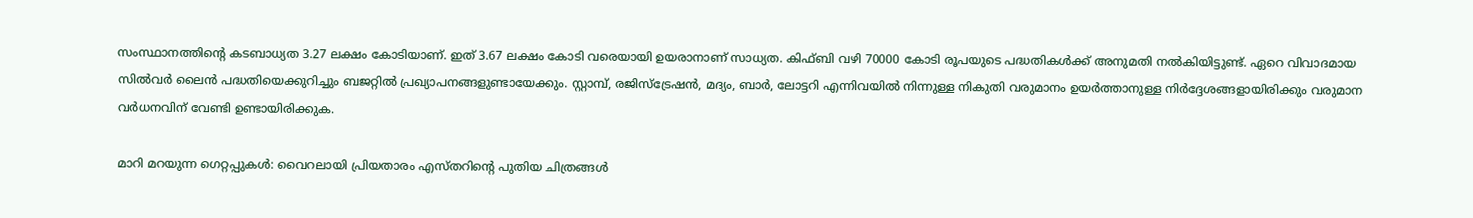സംസ്ഥാനത്തിന്റെ കടബാധ്യത 3.27 ലക്ഷം കോടിയാണ്. ഇത് 3.67 ലക്ഷം കോടി വരെയായി ഉയരാനാണ് സാധ്യത. കിഫ്ബി വഴി 70000 കോടി രൂപയുടെ പദ്ധതികൾക്ക് അനുമതി നൽകിയിട്ടുണ്ട്. ഏറെ വിവാദമായ സില്‍വർ ലൈന്‍ പദ്ധതിയെക്കുറിച്ചും ബജറ്റില്‍ പ്രഖ്യാപനങ്ങളുണ്ടായേക്കും. സ്റ്റാമ്പ്, രജിസ്ട്രേഷൻ, മദ്യം, ബാർ, ലോട്ടറി എന്നിവയിൽ നിന്നുള്ള നികുതി വരുമാനം ഉയർത്താനുള്ള നിർദ്ദേശങ്ങളായിരിക്കും വരുമാന വർധനവിന് വേണ്ടി ഉണ്ടായിരിക്കുക.

മാറി മറയുന്ന ഗെറ്റപ്പുകള്‍: വൈറലായി പ്രിയതാരം എസ്തറിന്റെ പുതിയ ചിത്രങ്ങള്‍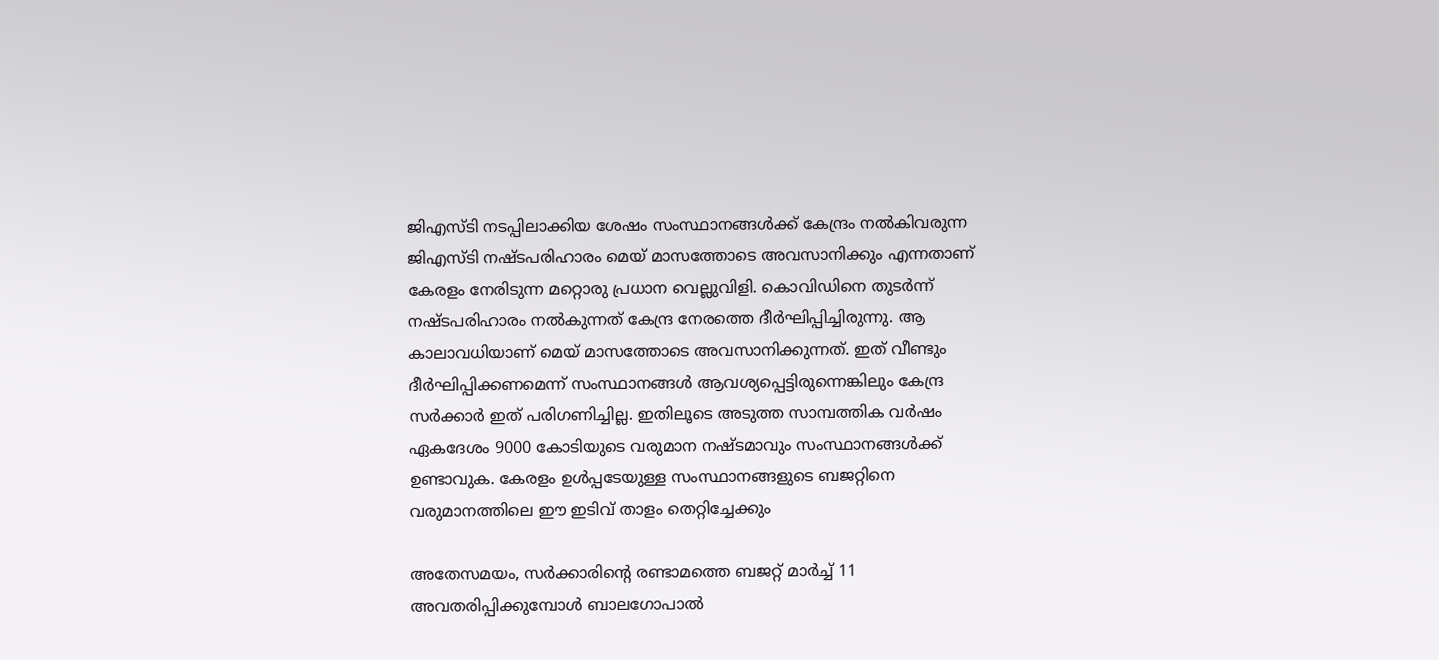ജിഎസ്ടി നടപ്പിലാക്കിയ ശേഷം സംസ്ഥാനങ്ങൾക്ക് കേന്ദ്രം നൽകിവരുന്ന ജിഎസ്ടി നഷ്ടപരിഹാരം മെയ് മാസത്തോടെ അവസാനിക്കും എന്നതാണ് കേരളം നേരിടുന്ന മറ്റൊരു പ്രധാന വെല്ലുവിളി. കൊവിഡിനെ തുടർന്ന് നഷ്ടപരിഹാരം നല്‍കുന്നത് കേന്ദ്ര നേരത്തെ ദീർഘിപ്പിച്ചിരുന്നു. ആ കാലാവധിയാണ് മെയ് മാസത്തോടെ അവസാനിക്കുന്നത്. ഇത് വീണ്ടും ദീർഘിപ്പിക്കണമെന്ന് സംസ്ഥാനങ്ങൾ ആവശ്യപ്പെട്ടിരുന്നെങ്കിലും കേന്ദ്ര സർക്കാർ ഇത് പരിഗണിച്ചില്ല. ഇതിലൂടെ അടുത്ത സാമ്പത്തിക വർഷം ഏകദേശം 9000 കോടിയുടെ വരുമാന നഷ്ടമാവും സംസ്ഥാനങ്ങള്‍ക്ക് ഉണ്ടാവുക. കേരളം ഉള്‍പ്പടേയുള്ള സംസ്ഥാനങ്ങളുടെ ബജറ്റിനെ വരുമാനത്തിലെ ഈ ഇടിവ് താളം തെറ്റിച്ചേക്കും

അതേസമയം, സര്‍ക്കാരിന്റെ രണ്ടാമത്തെ ബജറ്റ് മാര്‍ച്ച് 11 അവതരിപ്പിക്കുമ്പോള്‍ ബാലഗോപാല്‍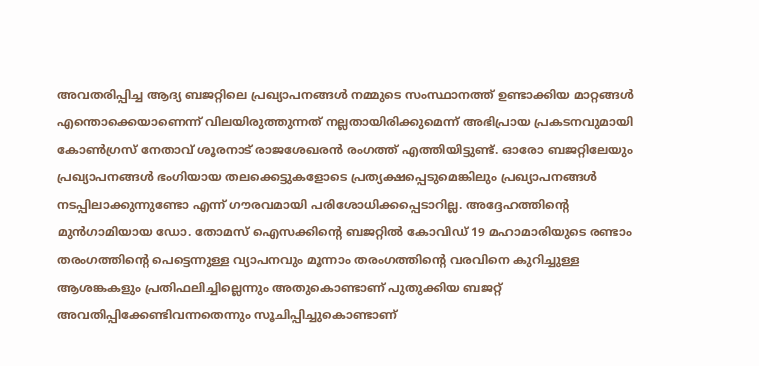അവതരിപ്പിച്ച ആദ്യ ബജറ്റിലെ പ്രഖ്യാപനങ്ങള്‍ നമ്മുടെ സംസ്ഥാനത്ത് ഉണ്ടാക്കിയ മാറ്റങ്ങള്‍ എന്തൊക്കെയാണെന്ന് വിലയിരുത്തുന്നത് നല്ലതായിരിക്കുമെന്ന് അഭിപ്രായ പ്രകടനവുമായി കോണ്‍ഗ്രസ് നേതാവ് ശൂരനാട് രാജശേഖരന്‍ രംഗത്ത് എത്തിയിട്ടുണ്ട്. ഓരോ ബജറ്റിലേയും പ്രഖ്യാപനങ്ങള്‍ ഭംഗിയായ തലക്കെട്ടുകളോടെ പ്രത്യക്ഷപ്പെടുമെങ്കിലും പ്രഖ്യാപനങ്ങള്‍ നടപ്പിലാക്കുന്നുണ്ടോ എന്ന് ഗൗരവമായി പരിശോധിക്കപ്പെടാറില്ല. അദ്ദേഹത്തിന്റെ മുന്‍ഗാമിയായ ഡോ. തോമസ് ഐസക്കിന്റെ ബജറ്റില്‍ കോവിഡ് 19 മഹാമാരിയുടെ രണ്ടാം തരംഗത്തിന്റെ പെട്ടെന്നുള്ള വ്യാപനവും മൂന്നാം തരംഗത്തിന്റെ വരവിനെ കുറിച്ചുള്ള ആശങ്കകളും പ്രതിഫലിച്ചില്ലെന്നും അതുകൊണ്ടാണ് പുതുക്കിയ ബജറ്റ് അവതിപ്പിക്കേണ്ടിവന്നതെന്നും സൂചിപ്പിച്ചുകൊണ്ടാണ്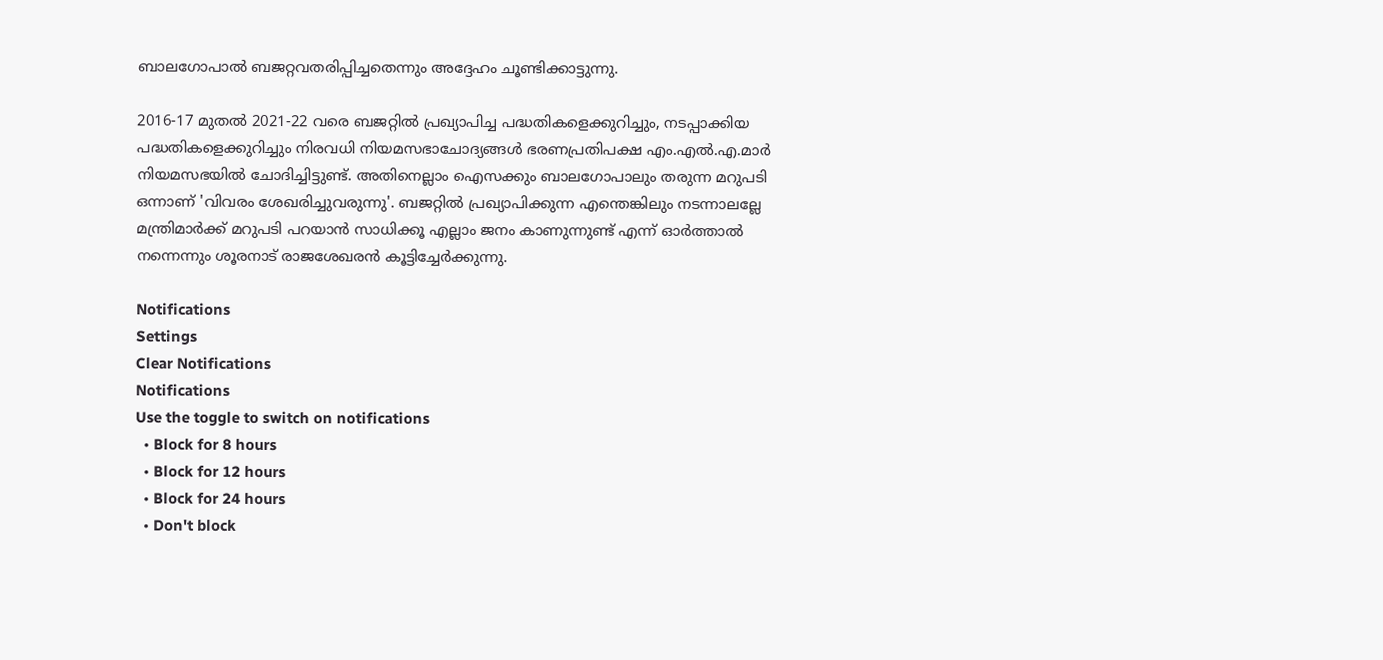ബാലഗോപാല്‍ ബജറ്റവതരിപ്പിച്ചതെന്നും അദ്ദേഹം ചൂണ്ടിക്കാട്ടുന്നു.

2016-17 മുതല്‍ 2021-22 വരെ ബജറ്റില്‍ പ്രഖ്യാപിച്ച പദ്ധതികളെക്കുറിച്ചും, നടപ്പാക്കിയ പദ്ധതികളെക്കുറിച്ചും നിരവധി നിയമസഭാചോദ്യങ്ങള്‍ ഭരണപ്രതിപക്ഷ എം.എല്‍.എ.മാര്‍ നിയമസഭയില്‍ ചോദിച്ചിട്ടുണ്ട്. അതിനെല്ലാം ഐസക്കും ബാലഗോപാലും തരുന്ന മറുപടി ഒന്നാണ് 'വിവരം ശേഖരിച്ചുവരുന്നു'. ബജറ്റില്‍ പ്രഖ്യാപിക്കുന്ന എന്തെങ്കിലും നടന്നാലല്ലേ മന്ത്രിമാര്‍ക്ക് മറുപടി പറയാന്‍ സാധിക്കൂ എല്ലാം ജനം കാണുന്നുണ്ട് എന്ന് ഓര്‍ത്താല്‍ നന്നെന്നും ശൂരനാട് രാജശേഖരന്‍ കൂട്ടിച്ചേർക്കുന്നു.

Notifications
Settings
Clear Notifications
Notifications
Use the toggle to switch on notifications
  • Block for 8 hours
  • Block for 12 hours
  • Block for 24 hours
  • Don't block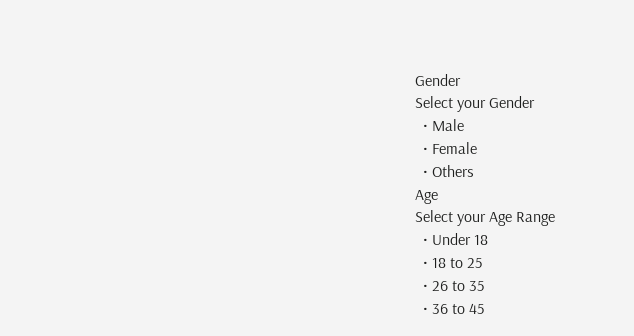Gender
Select your Gender
  • Male
  • Female
  • Others
Age
Select your Age Range
  • Under 18
  • 18 to 25
  • 26 to 35
  • 36 to 45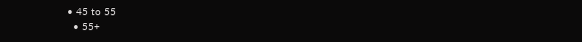• 45 to 55
  • 55+